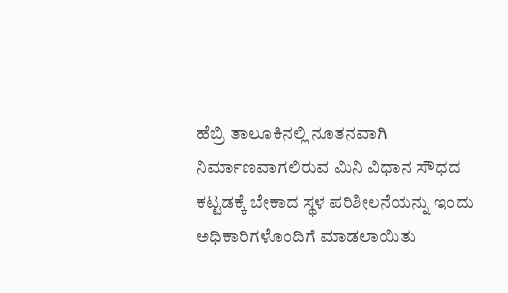ಹೆಬ್ರಿ ತಾಲೂಕಿನಲ್ಲಿ ನೂತನವಾಗಿ ನಿರ್ಮಾಣವಾಗಲಿರುವ ಮಿನಿ ವಿಧಾನ ಸೌಧದ ಕಟ್ಟಡಕ್ಕೆ ಬೇಕಾದ ಸ್ಥಳ ಪರಿಶೀಲನೆಯನ್ನು ಇಂದು ಅಧಿಕಾರಿಗಳೊಂದಿಗೆ ಮಾಡಲಾಯಿತು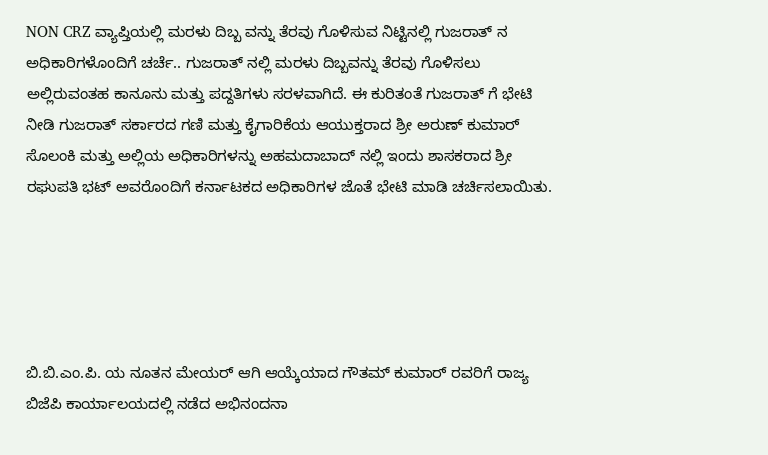NON CRZ ವ್ಯಾಪ್ತಿಯಲ್ಲಿ ಮರಳು ದಿಬ್ಬ ವನ್ನು ತೆರವು ಗೊಳಿಸುವ ನಿಟ್ಟಿನಲ್ಲಿ ಗುಜರಾತ್ ನ ಅಧಿಕಾರಿಗಳೊಂದಿಗೆ ಚರ್ಚೆ.. ಗುಜರಾತ್ ನಲ್ಲಿ ಮರಳು ದಿಬ್ಬವನ್ನು ತೆರವು ಗೊಳಿಸಲು ಅಲ್ಲಿರುವಂತಹ ಕಾನೂನು ಮತ್ತು ಪದ್ದತಿಗಳು ಸರಳವಾಗಿದೆ. ಈ ಕುರಿತಂತೆ ಗುಜರಾತ್ ಗೆ ಭೇಟಿ ನೀಡಿ ಗುಜರಾತ್ ಸರ್ಕಾರದ ಗಣಿ ಮತ್ತು ಕೈಗಾರಿಕೆಯ ಆಯುಕ್ತರಾದ ಶ್ರೀ ಅರುಣ್ ಕುಮಾರ್ ಸೊಲಂಕಿ ಮತ್ತು ಅಲ್ಲಿಯ ಅಧಿಕಾರಿಗಳನ್ನು ಅಹಮದಾಬಾದ್ ನಲ್ಲಿ ಇಂದು ಶಾಸಕರಾದ ಶ್ರೀ ರಘುಪತಿ ಭಟ್ ಅವರೊಂದಿಗೆ ಕರ್ನಾಟಕದ ಅಧಿಕಾರಿಗಳ ಜೊತೆ ಭೇಟಿ ಮಾಡಿ ಚರ್ಚಿಸಲಾಯಿತು.





ಬಿ.ಬಿ.ಎಂ.ಪಿ. ಯ ನೂತನ ಮೇಯರ್ ಆಗಿ ಆಯ್ಕೆಯಾದ ಗೌತಮ್ ಕುಮಾರ್ ರವರಿಗೆ ರಾಜ್ಯ ಬಿಜೆಪಿ ಕಾರ್ಯಾಲಯದಲ್ಲಿ ನಡೆದ ಅಭಿನಂದನಾ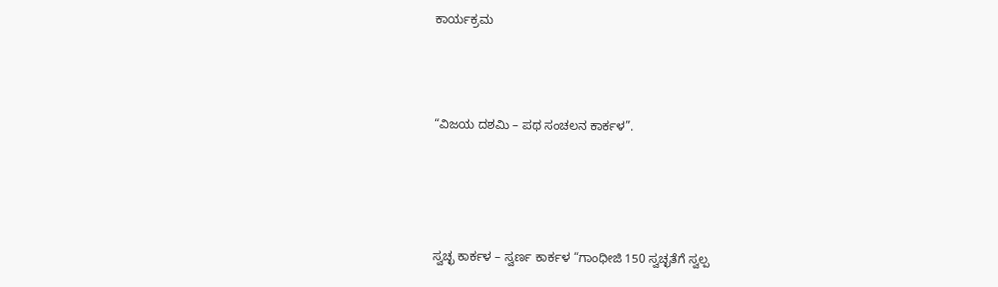ಕಾರ್ಯಕ್ರಮ



“ವಿಜಯ ದಶಮಿ – ಪಥ ಸಂಚಲನ ಕಾರ್ಕಳ”.




ಸ್ವಚ್ಛ ಕಾರ್ಕಳ – ಸ್ವರ್ಣ ಕಾರ್ಕಳ “ಗಾಂಧೀಜಿ 150 ಸ್ವಚ್ಛತೆಗೆ ಸ್ವಲ್ಪ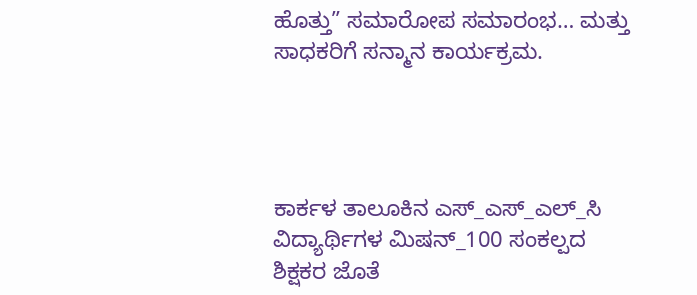ಹೊತ್ತು” ಸಮಾರೋಪ ಸಮಾರಂಭ… ಮತ್ತು ಸಾಧಕರಿಗೆ ಸನ್ಮಾನ ಕಾರ್ಯಕ್ರಮ.




ಕಾರ್ಕಳ ತಾಲೂಕಿನ ಎಸ್_ಎಸ್_ಎಲ್_ಸಿ ವಿದ್ಯಾರ್ಥಿಗಳ ಮಿಷನ್_100 ಸಂಕಲ್ಪದ ಶಿಕ್ಷಕರ ಜೊತೆ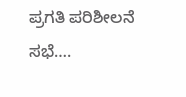ಪ್ರಗತಿ ಪರಿಶೀಲನೆ ಸಭೆ….